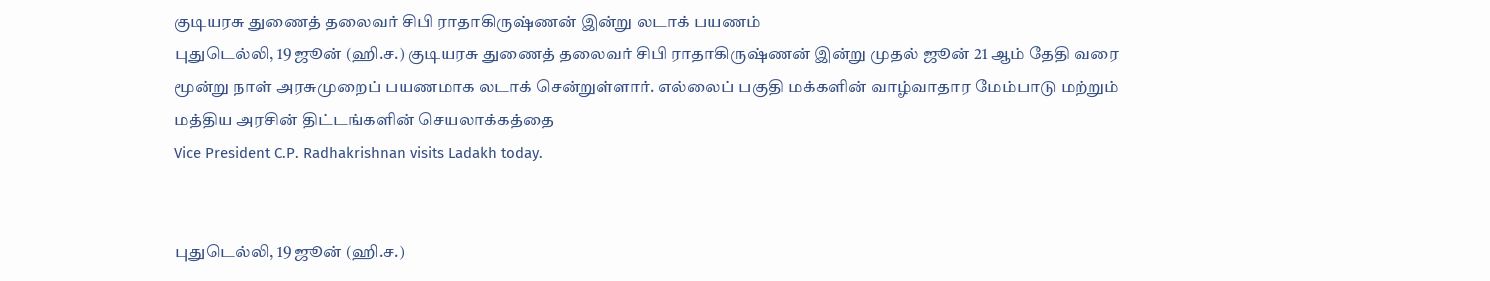குடியரசு துணைத் தலைவர் சிபி ராதாகிருஷ்ணன் இன்று லடாக் பயணம்
புதுடெல்லி, 19 ஜூன் (ஹி.ச.) குடியரசு துணைத் தலைவர் சிபி ராதாகிருஷ்ணன் இன்று முதல் ஜூன் 21 ஆம் தேதி வரை மூன்று நாள் அரசுமுறைப் பயணமாக லடாக் சென்றுள்ளார். எல்லைப் பகுதி மக்களின் வாழ்வாதார மேம்பாடு மற்றும் மத்திய அரசின் திட்டங்களின் செயலாக்கத்தை
Vice President C.P. Radhakrishnan visits Ladakh today.


புதுடெல்லி, 19 ஜூன் (ஹி.ச.)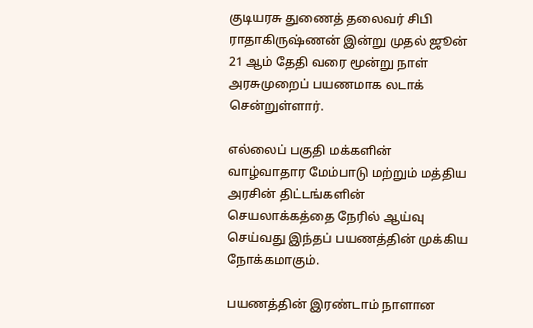குடியரசு துணைத் தலைவர் சிபி ராதாகிருஷ்ணன் இன்று முதல் ஜூன் 21 ஆம் தேதி வரை மூன்று நாள் அரசுமுறைப் பயணமாக லடாக் சென்றுள்ளார்.

எல்லைப் பகுதி மக்களின் வாழ்வாதார மேம்பாடு மற்றும் மத்திய அரசின் திட்டங்களின் செயலாக்கத்தை நேரில் ஆய்வு செய்வது இந்தப் பயணத்தின் முக்கிய நோக்கமாகும்.

பயணத்தின் இரண்டாம் நாளான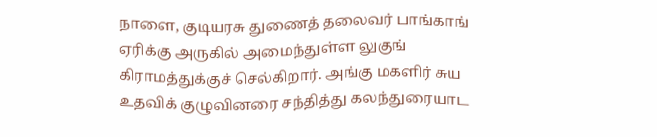நாளை, குடியரசு துணைத் தலைவர் பாங்காங் ஏரிக்கு அருகில் அமைந்துள்ள லுகுங் கிராமத்துக்குச் செல்கிறார். அங்கு மகளிர் சுய உதவிக் குழுவினரை சந்தித்து கலந்துரையாட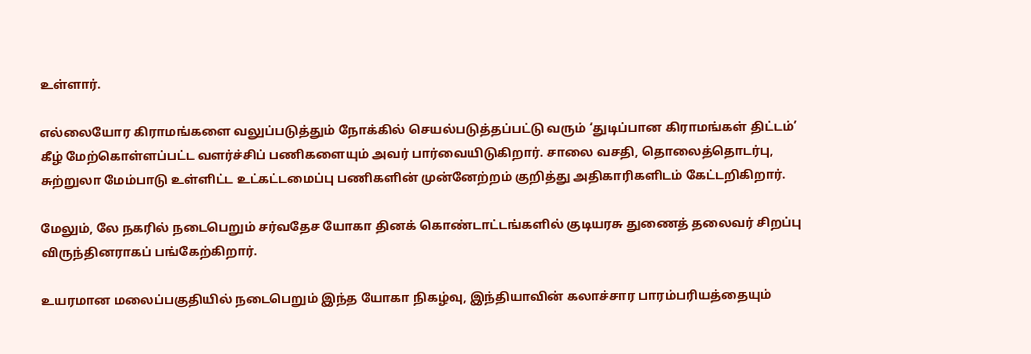உள்ளார்.

எல்லையோர கிராமங்களை வலுப்படுத்தும் நோக்கில் செயல்படுத்தப்பட்டு வரும் ‘துடிப்பான கிராமங்கள் திட்டம்’ கீழ் மேற்கொள்ளப்பட்ட வளர்ச்சிப் பணிகளையும் அவர் பார்வையிடுகிறார். சாலை வசதி, தொலைத்தொடர்பு, சுற்றுலா மேம்பாடு உள்ளிட்ட உட்கட்டமைப்பு பணிகளின் முன்னேற்றம் குறித்து அதிகாரிகளிடம் கேட்டறிகிறார்.

மேலும், லே நகரில் நடைபெறும் சர்வதேச யோகா தினக் கொண்டாட்டங்களில் குடியரசு துணைத் தலைவர் சிறப்பு விருந்தினராகப் பங்கேற்கிறார்.

உயரமான மலைப்பகுதியில் நடைபெறும் இந்த யோகா நிகழ்வு, இந்தியாவின் கலாச்சார பாரம்பரியத்தையும்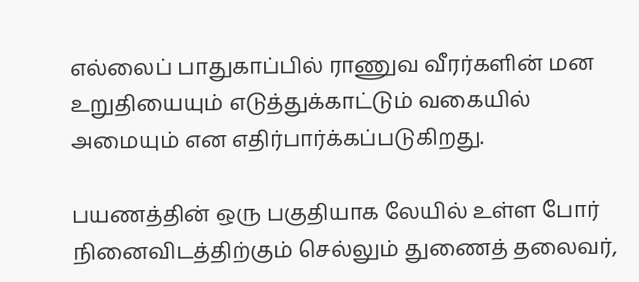எல்லைப் பாதுகாப்பில் ராணுவ வீரர்களின் மன உறுதியையும் எடுத்துக்காட்டும் வகையில் அமையும் என எதிர்பார்க்கப்படுகிறது.

பயணத்தின் ஒரு பகுதியாக லேயில் உள்ள போர் நினைவிடத்திற்கும் செல்லும் துணைத் தலைவர்,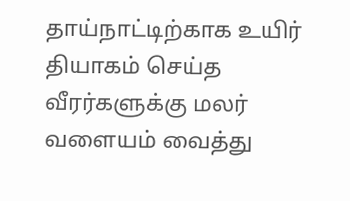தாய்நாட்டிற்காக உயிர் தியாகம் செய்த வீரர்களுக்கு மலர் வளையம் வைத்து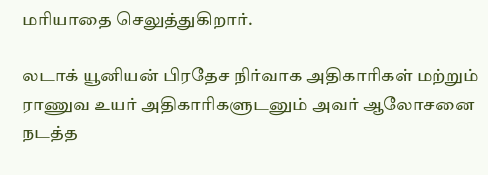மரியாதை செலுத்துகிறார்.

லடாக் யூனியன் பிரதேச நிர்வாக அதிகாரிகள் மற்றும் ராணுவ உயர் அதிகாரிகளுடனும் அவர் ஆலோசனை நடத்த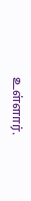உள்ளார்.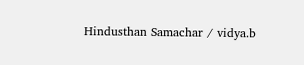Hindusthan Samachar / vidya.b